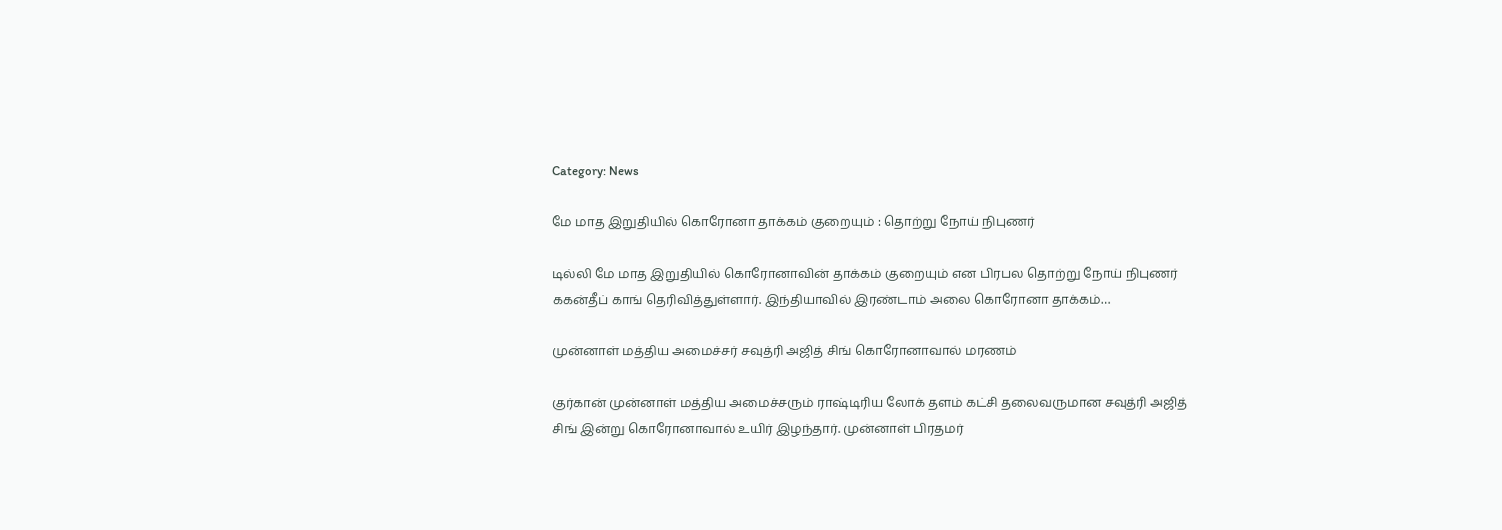Category: News

மே மாத இறுதியில் கொரோனா தாக்கம் குறையும் : தொற்று நோய் நிபுணர்

டில்லி மே மாத இறுதியில் கொரோனாவின் தாக்கம் குறையும் என பிரபல தொற்று நோய் நிபுணர் ககன்தீப் காங் தெரிவித்துள்ளார். இந்தியாவில் இரண்டாம் அலை கொரோனா தாக்கம்…

முன்னாள் மத்திய அமைச்சர் சவுத்ரி அஜித் சிங் கொரோனாவால் மரணம்

குர்கான் முன்னாள் மத்திய அமைச்சரும் ராஷ்டிரிய லோக் தளம் கட்சி தலைவருமான சவுத்ரி அஜித் சிங் இன்று கொரோனாவால் உயிர் இழந்தார். முன்னாள் பிரதமர்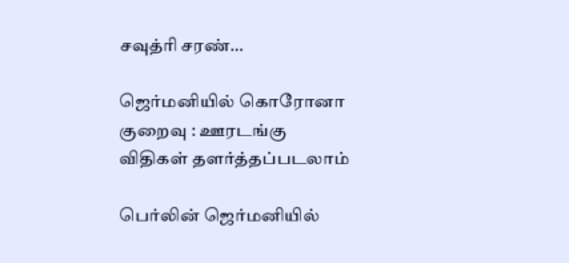சவுத்ரி சரண்…

ஜெர்மனியில் கொரோனா குறைவு : ஊரடங்கு விதிகள் தளர்த்தப்படலாம்

பெர்லின் ஜெர்மனியில்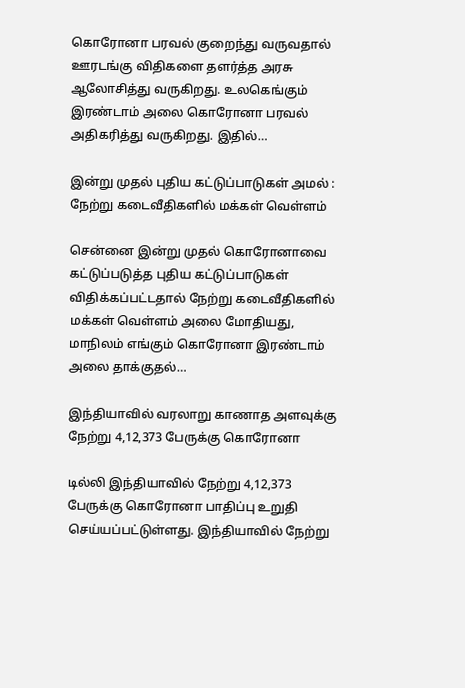கொரோனா பரவல் குறைந்து வருவதால் ஊரடங்கு விதிகளை தளர்த்த அரசு ஆலோசித்து வருகிறது. உலகெங்கும் இரண்டாம் அலை கொரோனா பரவல் அதிகரித்து வருகிறது. இதில்…

இன்று முதல் புதிய கட்டுப்பாடுகள் அமல் : நேற்று கடைவீதிகளில் மக்கள் வெள்ளம்

சென்னை இன்று முதல் கொரோனாவை கட்டுப்படுத்த புதிய கட்டுப்பாடுகள் விதிக்கப்பட்டதால் நேற்று கடைவீதிகளில் மக்கள் வெள்ளம் அலை மோதியது, மாநிலம் எங்கும் கொரோனா இரண்டாம் அலை தாக்குதல்…

இந்தியாவில் வரலாறு காணாத அளவுக்கு நேற்று 4,12,373 பேருக்கு கொரோனா

டில்லி இந்தியாவில் நேற்று 4,12,373 பேருக்கு கொரோனா பாதிப்பு உறுதி செய்யப்பட்டுள்ளது. இந்தியாவில் நேற்று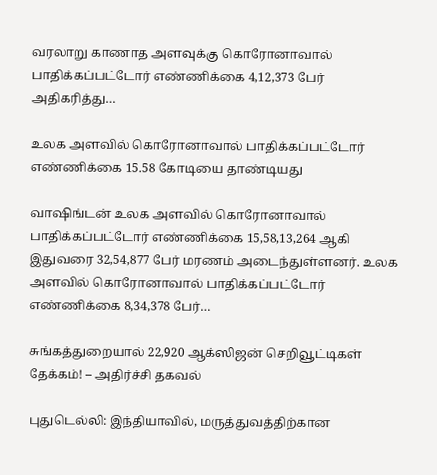வரலாறு காணாத அளவுக்கு கொரோனாவால் பாதிக்கப்பட்டோர் எண்ணிக்கை 4,12,373 பேர் அதிகரித்து…

உலக அளவில் கொரோனாவால் பாதிக்கப்பட்டோர் எண்ணிக்கை 15.58 கோடியை தாண்டியது

வாஷிங்டன் உலக அளவில் கொரோனாவால் பாதிக்கப்பட்டோர் எண்ணிக்கை 15,58,13,264 ஆகி இதுவரை 32,54,877 பேர் மரணம் அடைந்துள்ளனர். உலக அளவில் கொரோனாவால் பாதிக்கப்பட்டோர் எண்ணிக்கை 8,34,378 பேர்…

சுங்கத்துறையால் 22,920 ஆக்ஸிஜன் செறிவூட்டிகள் தேக்கம்! – அதிர்ச்சி தகவல்

புதுடெல்லி: இந்தியாவில், மருத்துவத்திற்கான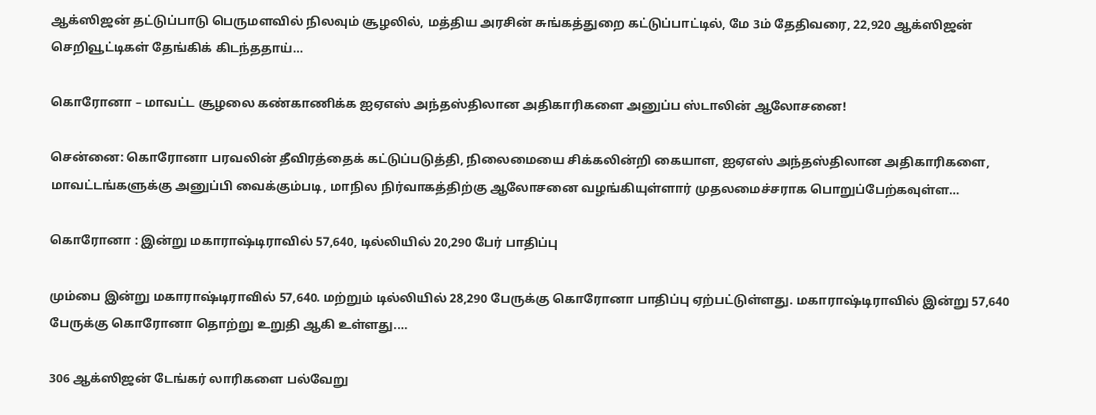ஆக்ஸிஜன் தட்டுப்பாடு பெருமளவில் நிலவும் சூழலில், மத்திய அரசின் சுங்கத்துறை கட்டுப்பாட்டில், மே 3ம் தேதிவரை, 22,920 ஆக்ஸிஜன் செறிவூட்டிகள் தேங்கிக் கிடந்ததாய்…

கொரோனா – மாவட்ட சூழலை கண்காணிக்க ஐஏஎஸ் அந்தஸ்திலான அதிகாரிகளை அனுப்ப ஸ்டாலின் ஆலோசனை!

சென்ன‍ை: கொரோனா பரவலின் தீவிரத்தைக் கட்டுப்படுத்தி, நிலைமையை சிக்கலின்றி கையாள, ஐஏஎஸ் அந்தஸ்திலான அதிகாரிகளை, மாவட்டங்களுக்கு அனுப்பி வைக்கும்படி, மாநில நிர்வாகத்திற்கு ஆலோசனை வழங்கியுள்ளார் முதலமைச்சராக பொறுப்பேற்கவுள்ள…

கொரோனா : இன்று மகாராஷ்டிராவில் 57,640, டில்லியில் 20,290 பேர் பாதிப்பு

மும்பை இன்று மகாராஷ்டிராவில் 57,640. மற்றும் டில்லியில் 28,290 பேருக்கு கொரோனா பாதிப்பு ஏற்பட்டுள்ளது. மகாராஷ்டிராவில் இன்று 57,640 பேருக்கு கொரோனா தொற்று உறுதி ஆகி உள்ளது.…

306 ஆக்ஸிஜன் டேங்கர் லாரிகளை பல்வேறு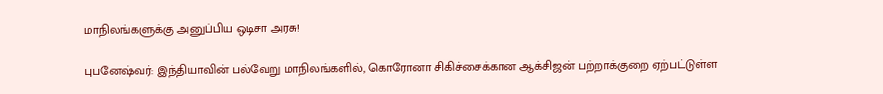மாநிலங்களுக்கு அனுப்பிய ஒடிசா அரசு!

புபனேஷ்வர்: இந்தியாவின் பல்வேறு மாநிலங்களில், கொரோனா சிகிச்சைக்கான ஆக்சிஜன் பற்றாக்குறை ஏற்பட்டுள்ள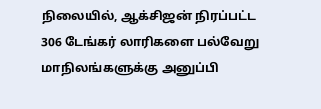நிலையில், ஆக்சிஜன் நிரப்பட்ட 306 டேங்கர் லாரிகளை பல்வேறு மாநிலங்களுக்கு அனுப்பி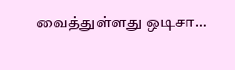வைத்துள்ளது ஒடிசா…